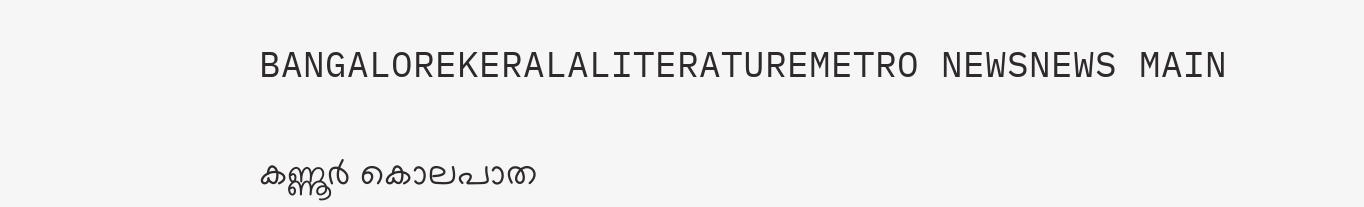BANGALOREKERALALITERATUREMETRO NEWSNEWS MAIN

കണ്ണൂര്‍ കൊലപാത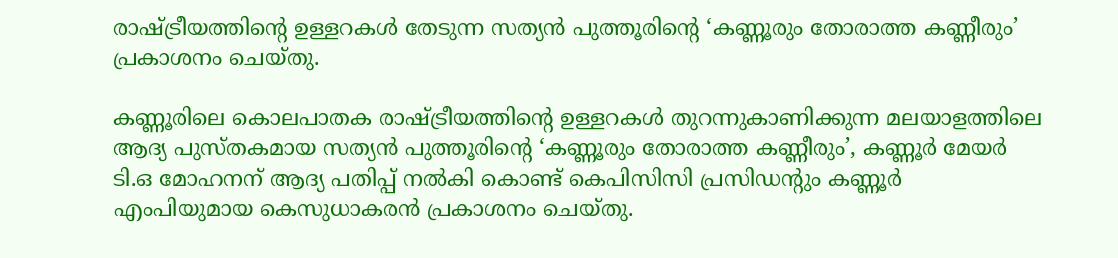രാഷ്ട്രീയത്തിന്‍റെ ഉള്ളറകള്‍ തേടുന്ന സത്യന്‍ പുത്തൂരിന്‍റെ ‘കണ്ണൂരും തോരാത്ത കണ്ണീരും’ പ്രകാശനം ചെയ്തു.

കണ്ണൂരിലെ കൊലപാതക രാഷ്ട്രീയത്തിന്‍റെ ഉള്ളറകള്‍ തുറന്നുകാണിക്കുന്ന മലയാളത്തിലെ ആദ്യ പുസ്തകമായ സത്യന്‍ പുത്തൂരിന്‍റെ ‘കണ്ണൂരും തോരാത്ത കണ്ണീരും’, കണ്ണൂര്‍ മേയര്‍ ടി.ഒ മോഹനന് ആദ്യ പതിപ്പ് നല്‍കി കൊണ്ട് കെപിസിസി പ്രസിഡന്‍റും കണ്ണൂര്‍ എംപിയുമായ കെസുധാകരന്‍ പ്രകാശനം ചെയ്തു.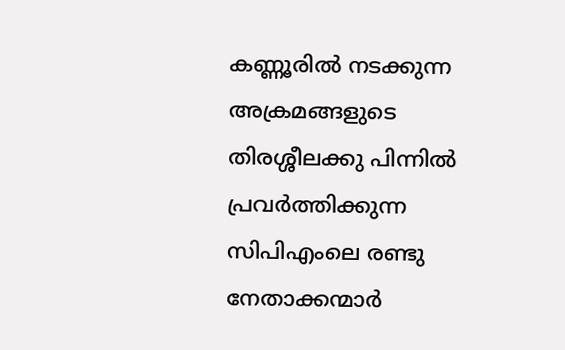കണ്ണൂരില്‍ നടക്കുന്ന അക്രമങ്ങളുടെ തിരശ്ശീലക്കു പിന്നില്‍ പ്രവര്‍ത്തിക്കുന്ന സിപിഎംലെ രണ്ടു നേതാക്കന്മാര്‍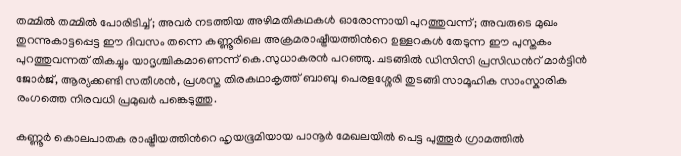തമ്മില്‍ തമ്മില്‍ പോരിടിച്ച്; അവര്‍ നടത്തിയ അഴിമതികഥകള്‍ ഓരോന്നായി പുറത്തുവന്ന്; അവരുടെ മുഖം തുറന്നുകാട്ടപ്പെട്ട ഈ ദിവസം തന്നെ കണ്ണൂരിലെ അക്രമരാഷ്ട്രീയത്തിന്‍റെ ഉള്ളറകള്‍ തേടുന്ന ഈ പുസ്തകം പുറത്തുവന്നത് തികച്ചും യാദൃശ്ചികമാണെന്ന് കെ.സുധാകരന്‍ പറഞ്ഞു. ചടങ്ങില്‍ ഡിസിസി പ്രസിഡന്‍റ് മാര്‍ട്ടിന്‍ ജോര്‍ജ്, ആര്യക്കണ്ടി സതീശന്‍, പ്രശസ്ത തിരകഥാകൃത്ത് ബാബു പെരളശ്ശേരി തുടങ്ങി സാമൂഹിക സാംസ്കാരിക രംഗത്തെ നിരവധി പ്രമുഖര്‍ പങ്കെടുത്തു.

കണ്ണൂര്‍ കൊലപാതക രാഷ്ട്രീയത്തിന്‍റെ ഹൃയഭൂമിയായ പാനൂര്‍ മേഖലയില്‍ പെട്ട പുത്തൂര്‍ ഗ്രാമത്തില്‍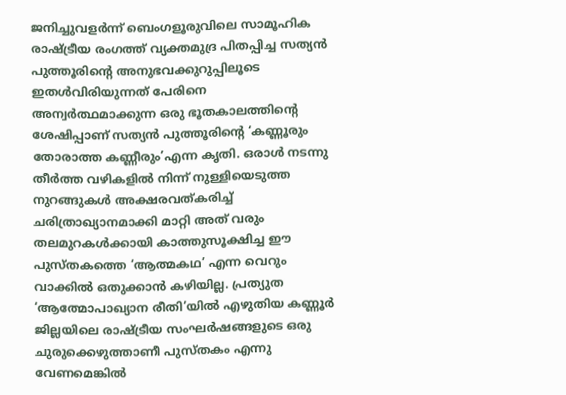ജനിച്ചുവളര്‍ന്ന് ബെംഗളൂരുവിലെ സാമൂഹിക രാഷ്ട്രീയ രംഗത്ത് വ്യക്തമുദ്ര പിതപ്പിച്ച സത്യന്‍ പുത്തൂരിന്‍റെ അനുഭവക്കുറുപ്പിലൂടെ ഇതള്‍വിരിയുന്നത് പേരിനെ അന്വര്‍ത്ഥമാക്കുന്ന ഒരു ഭൂതകാലത്തിന്‍റെ ശേഷിപ്പാണ് സത്യന്‍ പുത്തൂരിന്‍റെ ‘കണ്ണൂരും തോരാത്ത കണ്ണീരും’എന്ന കൃതി. ഒരാള്‍ നടന്നു തീര്‍ത്ത വഴികളില്‍ നിന്ന് നുള്ളിയെടുത്ത നുറങ്ങുകള്‍ അക്ഷരവത്കരിച്ച് ചരിത്രാഖ്യാനമാക്കി മാറ്റി അത് വരും തലമുറകള്‍ക്കായി കാത്തുസൂക്ഷിച്ച ഈ പുസ്തകത്തെ ‘ആത്മകഥ’ എന്ന വെറും വാക്കില്‍ ഒതുക്കാന്‍ കഴിയില്ല. പ്രത്യുത ‘ആത്മോപാഖ്യാന രീതി’യില്‍ എഴുതിയ കണ്ണൂര്‍ ജില്ലയിലെ രാഷ്ട്രീയ സംഘര്‍ഷങ്ങളുടെ ഒരു ചുരുക്കെഴുത്താണീ പുസ്തകം എന്നു വേണമെങ്കില്‍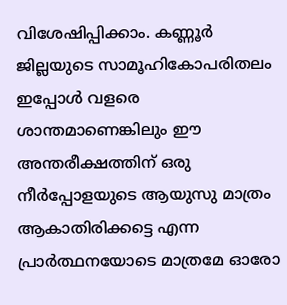വിശേഷിപ്പിക്കാം. കണ്ണൂര്‍ ജില്ലയുടെ സാമൂഹികോപരിതലം ഇപ്പോള്‍ വളരെ ശാന്തമാണെങ്കിലും ഈ അന്തരീക്ഷത്തിന് ഒരു നീര്‍പ്പോളയുടെ ആയുസു മാത്രം ആകാതിരിക്കട്ടെ എന്ന പ്രാര്‍ത്ഥനയോടെ മാത്രമേ ഓരോ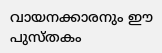വായനക്കാരനും ഈ പുസ്തകം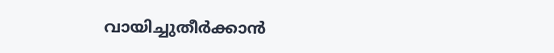വായിച്ചുതീര്‍ക്കാന്‍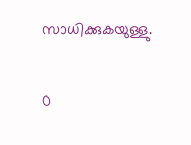സാധിക്കുകയുള്ളു.

0